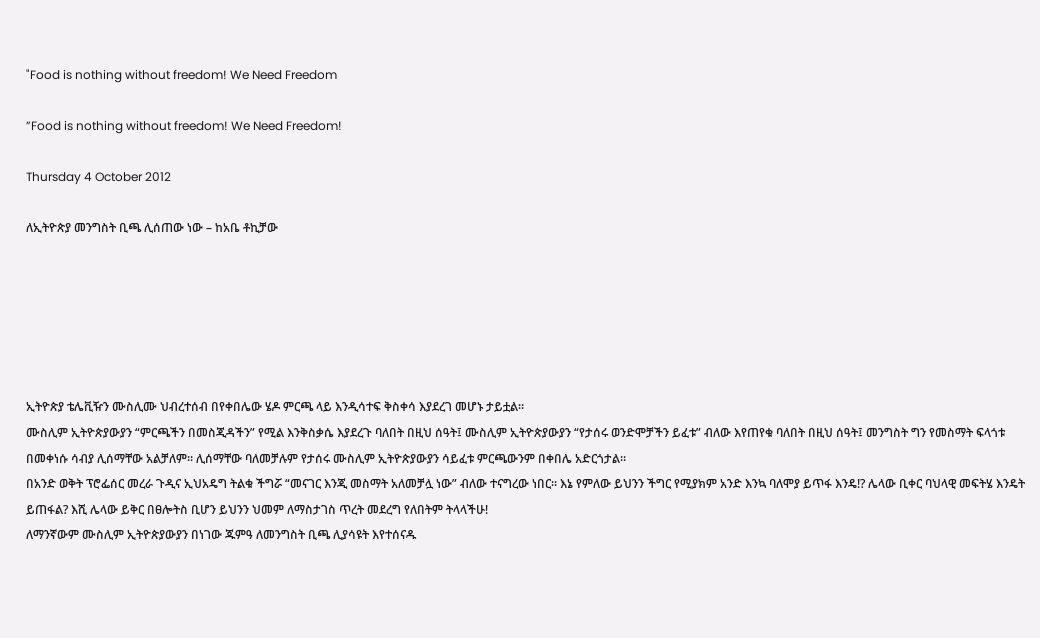"Food is nothing without freedom! We Need Freedom

”Food is nothing without freedom! We Need Freedom!

Thursday 4 October 2012

ለኢትዮጵያ መንግስት ቢጫ ሊሰጠው ነው – ከአቤ ቶኪቻው






ኢትዮጵያ ቴሌቪዥን ሙስሊሙ ህብረተሰብ በየቀበሌው ሄዶ ምርጫ ላይ እንዲሳተፍ ቅስቀሳ እያደረገ መሆኑ ታይቷል።
ሙስሊም ኢትዮጵያውያን “ምርጫችን በመስጂዳችን” የሚል እንቅስቃሴ እያደረጉ ባለበት በዚህ ሰዓት፤ ሙስሊም ኢትዮጵያውያን “የታሰሩ ወንድሞቻችን ይፈቱ” ብለው እየጠየቁ ባለበት በዚህ ሰዓት፤ መንግስት ግን የመስማት ፍላጎቱ በመቀነሱ ሳብያ ሊሰማቸው አልቻለም። ሊሰማቸው ባለመቻሉም የታሰሩ ሙስሊም ኢትዮጵያውያን ሳይፈቱ ምርጫውንም በቀበሌ አድርጎታል።
በአንድ ወቅት ፕሮፌሰር መረራ ጉዲና ኢህአዴግ ትልቁ ችግሯ “መናገር እንጂ መስማት አለመቻሏ ነው” ብለው ተናግረው ነበር። እኔ የምለው ይህንን ችግር የሚያክም አንድ እንኳ ባለሞያ ይጥፋ እንዴ!? ሌላው ቢቀር ባህላዊ መፍትሄ እንዴት ይጠፋል? እሺ ሌላው ይቅር በፀሎትስ ቢሆን ይህንን ህመም ለማስታገስ ጥረት መደረግ የለበትም ትላላችሁ!
ለማንኛውም ሙስሊም ኢትዮጵያውያን በነገው ጁምዓ ለመንግስት ቢጫ ሊያሳዩት እየተሰናዱ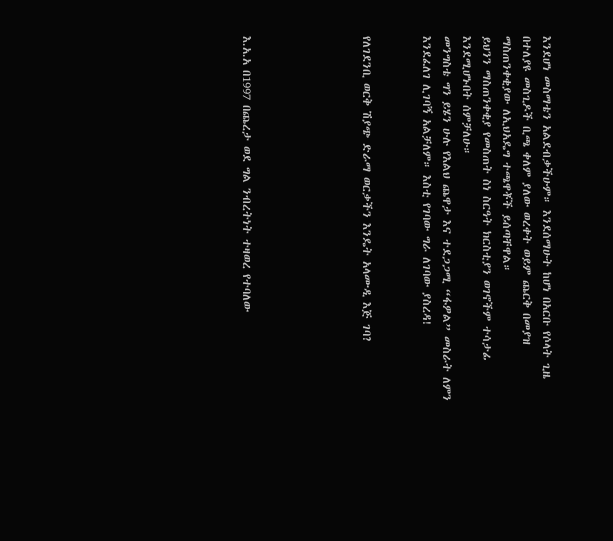እንደሆነ መስማቴን አልደብቃችሁም። እንደሰማሁት ከሆነ በአርቡ የሶላት ጊዜ በተለያዩ መስጊዶች ቢጫ ቀለም ያለው ወረቀት ወይም ጨርቅ በመያዝ ማስጠንቀቂያው ለኢህአዴግ ተጫዋቾች ይሰጣቸዋል።
ይህንን ማስጠንቀቂያ የመስጠት ስነ ስርዓት ክርስቲያን ወገኖችም ተሳታፊ እንደሚሆኑበት ሰምቻለሁ።
መንግስቴ ግን ይሄን ሁሉ የእልህ ጨዋታ እና ተደጋጋሚ “ፋዎል” መስራት ለምን እንደፈለገ ሊገባኝ አልቻለም። እስቲ የገባው ግራ ለገባው ያስረዳ!


የለገደንቢ ወርቅ ሽያጭ ድራማ ወርቃችን እንዴት አላሙዲ እጅ ገባ?





እ.አ.አ በ1997 በጨረታ ወደ ግል ንብረትነት ተዛወረ የተባለው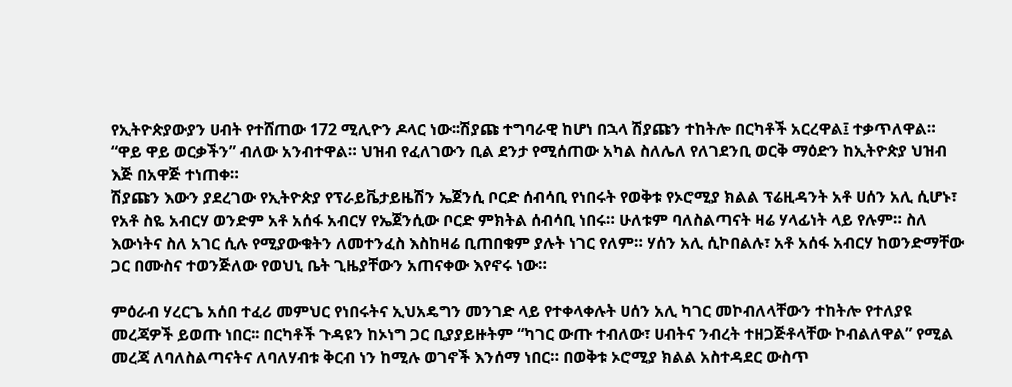የኢትዮጵያውያን ሀብት የተሸጠው 172 ሚሊዮን ዶላር ነው፡፡ሽያጩ ተግባራዊ ከሆነ በኋላ ሽያጩን ተከትሎ በርካቶች አርረዋል፤ ተቃጥለዋል። “ዋይ ዋይ ወርቃችን” ብለው አንብተዋል። ህዝብ የፈለገውን ቢል ደንታ የሚሰጠው አካል ስለሌለ የለገደንቢ ወርቅ ማዕድን ከኢትዮጵያ ህዝብ እጅ በአዋጅ ተነጠቀ።
ሽያጩን እውን ያደረገው የኢትዮጵያ የፕራይቬታይዜሽን ኤጀንሲ ቦርድ ሰብሳቢ የነበሩት የወቅቱ የኦሮሚያ ክልል ፕሬዚዳንት አቶ ሀሰን አሊ ሲሆኑ፣ የአቶ ስዬ አብርሃ ወንድም አቶ አሰፋ አብርሃ የኤጀንሲው ቦርድ ምክትል ሰብሳቢ ነበሩ። ሁለቱም ባለስልጣናት ዛሬ ሃላፊነት ላይ የሉም። ስለ እውነትና ስለ አገር ሲሉ የሚያውቁትን ለመተንፈስ እስከዛሬ ቢጠበቁም ያሉት ነገር የለም። ሃሰን አሊ ሲኮበልሉ፣ አቶ አሰፋ አብርሃ ከወንድማቸው ጋር በሙስና ተወንጅለው የወህኒ ቤት ጊዜያቸውን አጠናቀው እየኖሩ ነው።

ምዕራብ ሃረርጌ አሰበ ተፈሪ መምህር የነበሩትና ኢህአዴግን መንገድ ላይ የተቀላቀሉት ሀሰን አሊ ካገር መኮብለላቸውን ተከትሎ የተለያዩ መረጃዎች ይወጡ ነበር፡፡ በርካቶች ጉዳዩን ከኦነግ ጋር ቢያያይዙትም “ካገር ውጡ ተብለው፣ ሀብትና ንብረት ተዘጋጅቶላቸው ኮብልለዋል” የሚል መረጃ ለባለስልጣናትና ለባለሃብቱ ቅርብ ነን ከሚሉ ወገኖች እንሰማ ነበር። በወቅቱ ኦሮሚያ ክልል አስተዳደር ውስጥ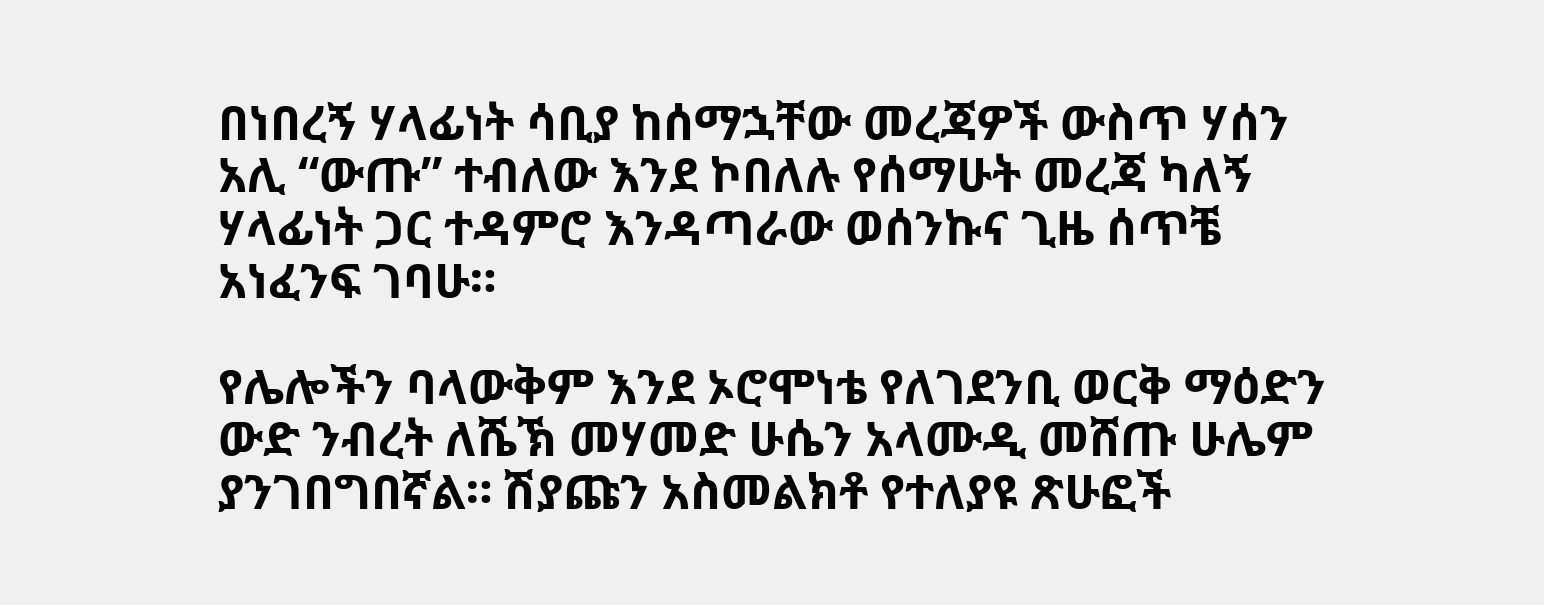በነበረኝ ሃላፊነት ሳቢያ ከሰማኋቸው መረጃዎች ውስጥ ሃሰን አሊ “ውጡ” ተብለው እንደ ኮበለሉ የሰማሁት መረጃ ካለኝ ሃላፊነት ጋር ተዳምሮ እንዳጣራው ወሰንኩና ጊዜ ሰጥቼ አነፈንፍ ገባሁ።

የሌሎችን ባላውቅም እንደ ኦሮሞነቴ የለገደንቢ ወርቅ ማዕድን ውድ ንብረት ለሼኽ መሃመድ ሁሴን አላሙዲ መሸጡ ሁሌም ያንገበግበኛል። ሽያጩን አስመልክቶ የተለያዩ ጽሁፎች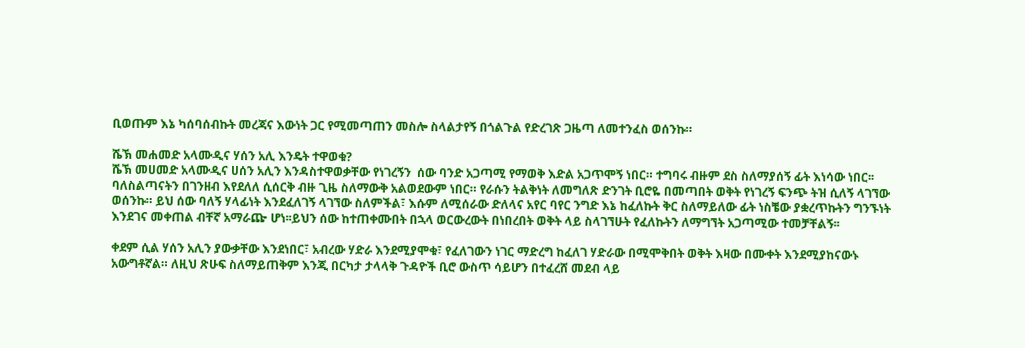ቢወጡም እኔ ካሰባሰብኩት መረጃና እውነት ጋር የሚመጣጠን መስሎ ስላልታየኝ በጎልጉል የድረገጽ ጋዜጣ ለመተንፈስ ወሰንኩ።

ሼኽ መሐመድ አላሙዲና ሃሰን አሊ እንዴት ተዋወቁ?
ሼኽ መሀመድ አላሙዲና ሀሰን አሊን እንዳስተዋወቃቸው የነገረኝን  ሰው ባንድ አጋጣሚ የማወቅ እድል አጋጥሞኝ ነበር። ተግባሩ ብዙም ደስ ስለማያሰኝ ፊት እነሳው ነበር፡፡ ባለስልጣናትን በገንዘብ እየደለለ ሲሰርቅ ብዙ ጊዜ ስለማውቅ አልወደውም ነበር። የራሱን ትልቅነት ለመግለጽ ድንገት ቢሮዬ በመጣበት ወቅት የነገረኝ ፍንጭ ትዝ ሲለኝ ላገኘው ወሰንኩ። ይህ ሰው ባለኝ ሃላፊነት እንደፈለገኝ ላገኘው ስለምችል፣ እሱም ለሚሰራው ድለላና አየር ባየር ንግድ እኔ ከፈለኩት ቅር ስለማይለው ፊት ነስቼው ያቋረጥኩትን ግንኙነት እንደገና መቀጠል ብቸኛ አማራጬ ሆነ፡፡ይህን ሰው ከተጠቀሙበት በኋላ ወርውረውት በነበረበት ወቅት ላይ ስላገኘሁት የፈለኩትን ለማግኘት አጋጣሚው ተመቻቸልኝ፡፡

ቀደም ሲል ሃሰን አሊን ያውቃቸው እንደነበር፣ አብረው ሃድራ እንደሚያሞቁ፣ የፈለገውን ነገር ማድረግ ከፈለገ ሃድራው በሚሞቅበት ወቅት እዛው በሙቀት እንደሚያከናውኑ አውግቶኛል። ለዚህ ጽሁፍ ስለማይጠቅም እንጂ በርካታ ታላላቅ ጉዳዮች ቢሮ ውስጥ ሳይሆን በተፈረሸ መደብ ላይ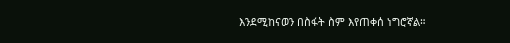እንደሚከናወን በስፋት ስም እየጠቀሰ ነግሮኛል።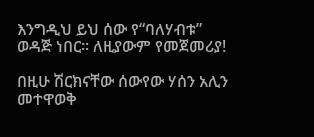እንግዲህ ይህ ሰው የ“ባለሃብቱ” ወዳጅ ነበር። ለዚያውም የመጀመሪያ!

በዚሁ ሽርክናቸው ሰውየው ሃሰን አሊን መተዋወቅ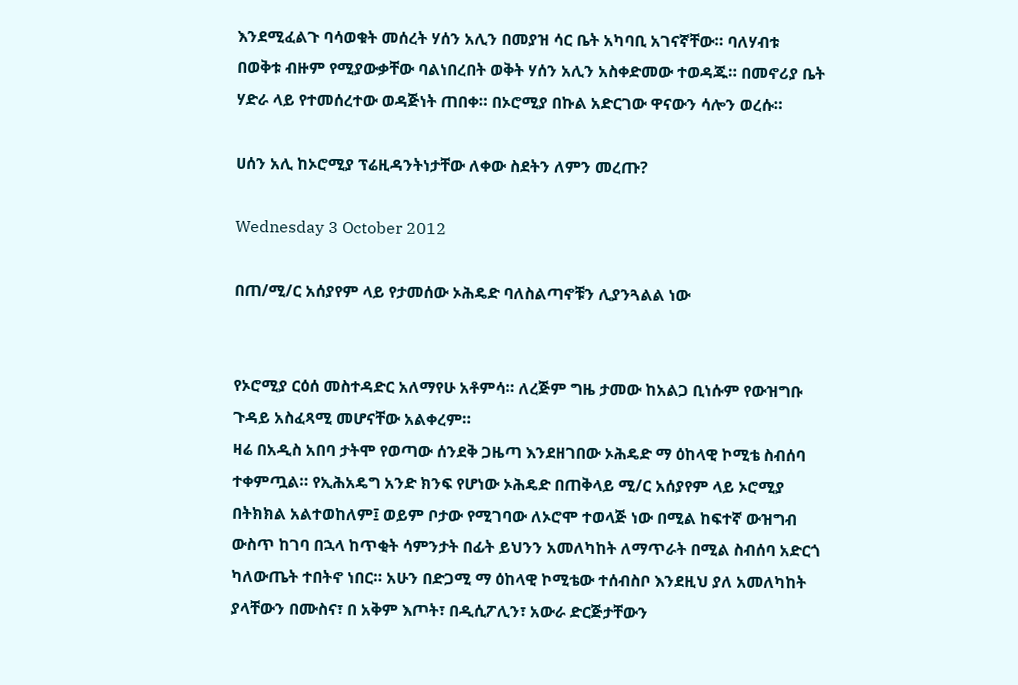እንደሚፈልጉ ባሳወቁት መሰረት ሃሰን አሊን በመያዝ ሳር ቤት አካባቢ አገናኛቸው። ባለሃብቱ በወቅቱ ብዙም የሚያውቃቸው ባልነበረበት ወቅት ሃሰን አሊን አስቀድመው ተወዳጁ። በመኖሪያ ቤት ሃድራ ላይ የተመሰረተው ወዳጅነት ጠበቀ። በኦሮሚያ በኩል አድርገው ዋናውን ሳሎን ወረሱ።

ሀሰን አሊ ከኦሮሚያ ፕሬዚዳንትነታቸው ለቀው ስደትን ለምን መረጡ?

Wednesday 3 October 2012

በጠ/ሚ/ር አሰያየም ላይ የታመሰው ኦሕዴድ ባለስልጣኖቹን ሊያንጓልል ነው


የኦሮሚያ ርዕሰ መስተዳድር አለማየሁ አቶምሳ። ለረጅም ግዜ ታመው ከአልጋ ቢነሱም የውዝግቡ
ጉዳይ አስፈጻሚ መሆናቸው አልቀረም።
ዛሬ በአዲስ አበባ ታትሞ የወጣው ሰንደቅ ጋዜጣ እንደዘገበው ኦሕዴድ ማ ዕከላዊ ኮሚቴ ስብሰባ ተቀምጧል። የኢሕአዴግ አንድ ክንፍ የሆነው ኦሕዴድ በጠቅላይ ሚ/ር አሰያየም ላይ ኦሮሚያ በትክክል አልተወከለም፤ ወይም ቦታው የሚገባው ለኦሮሞ ተወላጅ ነው በሚል ከፍተኛ ውዝግብ ውስጥ ከገባ በኋላ ከጥቂት ሳምንታት በፊት ይህንን አመለካከት ለማጥራት በሚል ስብሰባ አድርጎ ካለውጤት ተበትኖ ነበር። አሁን በድጋሚ ማ ዕከላዊ ኮሚቴው ተሰብስቦ እንደዚህ ያለ አመለካከት ያላቸውን በሙስና፣ በ አቅም እጦት፣ በዲሲፖሊን፣ አውራ ድርጅታቸውን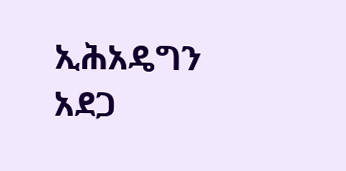ኢሕአዴግን አደጋ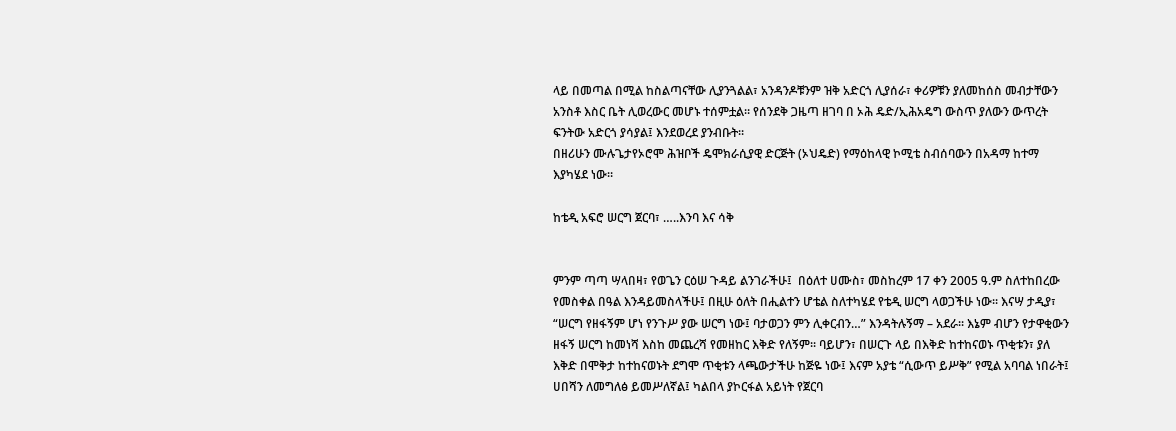ላይ በመጣል በሚል ከስልጣናቸው ሊያንጓልል፣ አንዳንዶቹንም ዝቅ አድርጎ ሊያሰራ፣ ቀሪዎቹን ያለመከሰስ መብታቸውን አንስቶ እስር ቤት ሊወረውር መሆኑ ተሰምቷል። የሰንደቅ ጋዜጣ ዘገባ በ ኦሕ ዴድ/ኢሕአዴግ ውስጥ ያለውን ውጥረት ፍንትው አድርጎ ያሳያል፤ እንደወረደ ያንብቡት።
በዘሪሁን ሙሉጌታየኦሮሞ ሕዝቦች ዴሞክራሲያዊ ድርጅት (ኦህዴድ) የማዕከላዊ ኮሚቴ ስብሰባውን በአዳማ ከተማ እያካሄደ ነው።

ከቴዲ አፍሮ ሠርግ ጀርባ፣ …..እንባ እና ሳቅ


ምንም ጣጣ ሣላበዛ፣ የወጌን ርዕሠ ጉዳይ ልንገራችሁ፤  በዕለተ ሀሙስ፣ መስከረም 17 ቀን 2005 ዓ.ም ስለተከበረው የመስቀል በዓል እንዳይመስላችሁ፤ በዚሁ ዕለት በሒልተን ሆቴል ስለተካሄደ የቴዲ ሠርግ ላወጋችሁ ነው፡፡ እናሣ ታዲያ፣ “ሠርግ የዘፋኝም ሆነ የንጉሥ ያው ሠርግ ነው፤ ባታወጋን ምን ሊቀርብን…” እንዳትሉኝማ – አደራ፡፡ እኔም ብሆን የታዋቂውን ዘፋኝ ሠርግ ከመነሻ እስከ መጨረሻ የመዘከር እቅድ የለኝም፡፡ ባይሆን፣ በሠርጉ ላይ በእቅድ ከተከናወኑ ጥቂቱን፣ ያለ እቅድ በሞቅታ ከተከናወኑት ደግሞ ጥቂቱን ላጫውታችሁ ከጅዬ ነው፤ እናም አያቴ “ሲውጥ ይሥቅ” የሚል አባባል ነበራት፤ ሀበሻን ለመግለፅ ይመሥለኛል፤ ካልበላ ያኮርፋል አይነት የጀርባ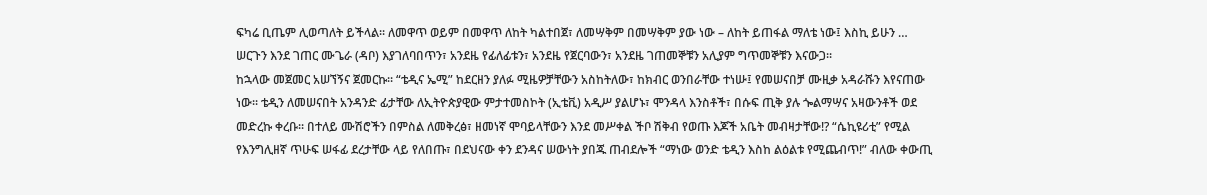ፍካሬ ቢጤም ሊወጣለት ይችላል፡፡ ለመዋጥ ወይም በመዋጥ ለከት ካልተበጀ፣ ለመሣቅም በመሣቅም ያው ነው – ለከት ይጠፋል ማለቴ ነው፤ እስኪ ይሁን … ሠርጉን እንደ ገጠር ሙጌራ (ዳቦ) እያገለባበጥን፣ አንደዜ የፊለፊቱን፣ አንደዜ የጀርባውን፣ አንደዜ ገጠመኞቹን አሊያም ግጥመኞቹን እናውጋ፡፡
ከኋላው መጀመር አሠኘኝና ጀመርኩ፡፡ “ቴዲና ኤሚ” ከደርዘን ያለፉ ሚዜዎቻቸውን አስከትለው፣ ከክብር ወንበራቸው ተነሡ፤ የመሠናበቻ ሙዚቃ አዳራሹን እየናጠው ነው፡፡ ቴዲን ለመሠናበት አንዳንድ ፊታቸው ለኢትዮጵያዊው ምታተመስኮት (ኢቴቪ) አዲሥ ያልሆኑ፣ ሞንዳላ እንስቶች፣ በሱፍ ጢቅ ያሉ ጐልማሣና አዛውንቶች ወደ መድረኩ ቀረቡ፡፡ በተለይ ሙሽሮችን በምስል ለመቅረፅ፣ ዘመነኛ ሞባይላቸውን እንደ መሥቀል ችቦ ሽቅብ የወጡ እጆች አቤት መብዛታቸው!? “ሴኪዩሪቲ” የሚል የእንግሊዘኛ ጥሁፍ ሠፋፊ ደረታቸው ላይ የለበጡ፣ በደህናው ቀን ደንዳና ሠውነት ያበጁ ጠብደሎች “ማነው ወንድ ቴዲን እስከ ልዕልቱ የሚጨብጥ!” ብለው ቀውጢ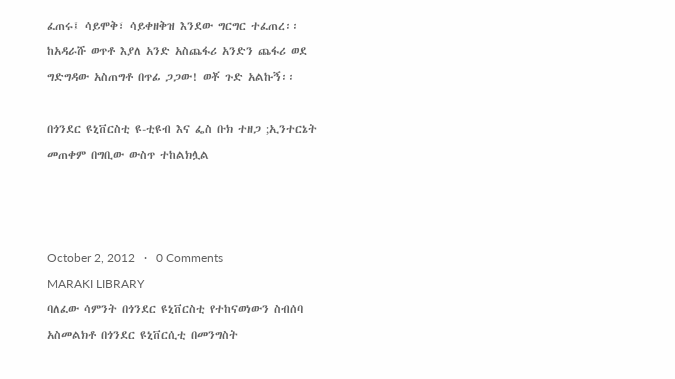ፈጠሩ፤ ሳይሞቅ፣ ሳይቀዘቅዝ እንደው ግርግር ተፈጠረ፡፡ ከአዳራሹ ወጥቶ እያለ አንድ አስጨፋሪ አንድን ጨፋሪ ወደ ግድግዳው አስጠግቶ በጥፊ ጋጋው! ወቾ ጉድ አልኩኝ፡፡

በጎንደር ዩኒቨርስቲ ዩ-ቲዩብ እና ፌስ ቡክ ተዘጋ ;ኢንተርኔት መጠቀም በግቢው ውስጥ ተከልክሏል



October 2, 2012   ·   0 Comments
MARAKI LIBRARY
ባለፈው ሳምንት በጎንደር ዩኒቨርስቲ የተከናወነውን ስብሰባ አስመልክቶ በጎንደር ዩኒቨርሲቲ በመንግስት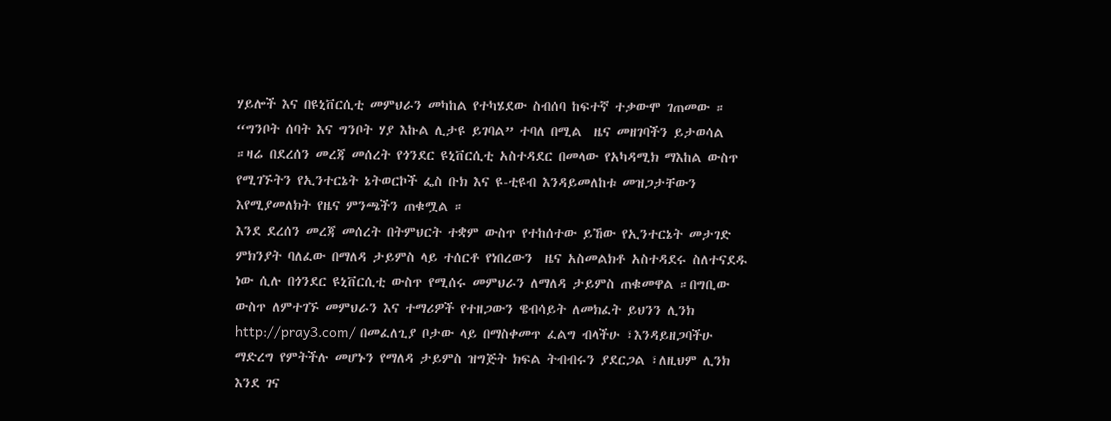ሃይሎች እና በዩኒቨርሲቲ መምህራን መካከል የተካሄደው ስብሰባ ከፍተኛ ተቃውሞ ገጠመው ። “ግንቦት ሰባት እና ግንቦት ሃያ እኩል ሊታዩ ይገባል” ተባለ በሚል  ዜና መዘገባችን ይታወሳል ።ዛሬ በደረሰን መረጃ መሰረት የጎንደር ዩኒቨርሲቲ አስተዳደር በመላው የአካዳሚክ ማእከል ውስጥ የሚገኙትን የኢንተርኔት ኔትወርኮች ፌስ ቡክ እና ዩ-ቲዩብ እንዳይመለከቱ መዝጋታቸውን እየሚያመለክት የዜና ምንጫችን ጠቁሟል ።
እንደ ደረሰን መረጃ መሰረት በትምህርት ተቋም ውስጥ የተከሰተው ይኸው የኢንተርኔት መታገድ ምክንያት ባለፈው በማለዳ ታይምስ ላይ ተሰርቶ የነበረውን  ዜና አስመልክቶ አስተዳደሩ ስለተናደዱ ነው ሲሉ በጎንደር ዩኒቨርሲቲ ውስጥ የሚሰሩ መምህራን ለማለዳ ታይምስ ጠቁመዋል ።በግቢው ውስጥ ለምተገኙ መምህራን እና ተማሪዎች የተዘጋውን ዌብሳይት ለመክፈት ይህንን ሊንክ http://pray3.com/ በመፈለጊያ ቦታው ላይ በማስቀመጥ ፈልግ ብላችሁ ፣እንዳይዘጋባችሁ ማድረግ የምትችሉ መሆኑን የማለዳ ታይምስ ዝግጅት ክፍል ትብብሩን ያደርጋል ፣ለዚህም ሊንክ እንደ ገና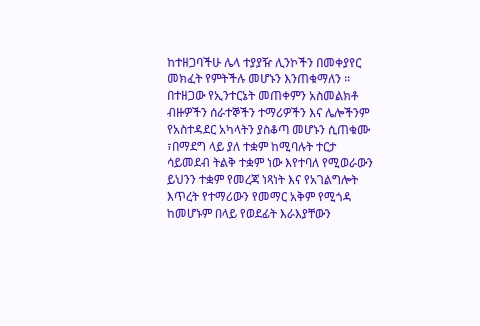ከተዘጋባችሁ ሌላ ተያያዥ ሊንኮችን በመቀያየር መክፈት የምትችሉ መሆኑን እንጠቁማለን ።
በተዘጋው የኢንተርኔት መጠቀምን አስመልክቶ ብዙዎችን ሰራተኞችን ተማሪዎችን እና ሌሎችንም የአስተዳደር አካላትን ያስቆጣ መሆኑን ሲጠቁሙ ፣በማደግ ላይ ያለ ተቋም ከሚባሉት ተርታ ሳይመደብ ትልቅ ተቋም ነው እየተባለ የሚወራውን ይህንን ተቋም የመረጃ ነጻነት እና የአገልግሎት እጥረት የተማሪውን የመማር አቅም የሚጎዳ ከመሆኑም በላይ የወደፊት እራእያቸውን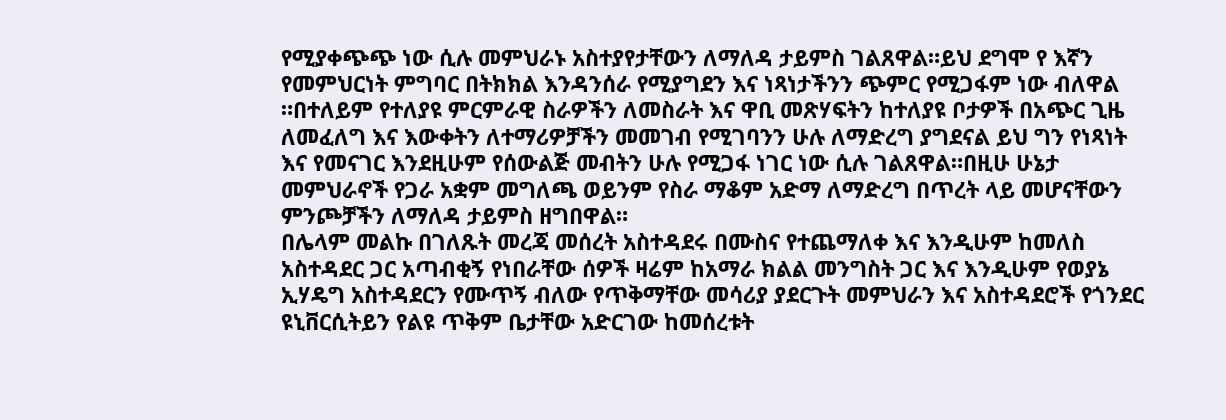የሚያቀጭጭ ነው ሲሉ መምህራኑ አስተያየታቸውን ለማለዳ ታይምስ ገልጸዋል።ይህ ደግሞ የ እኛን የመምህርነት ምግባር በትክክል እንዳንሰራ የሚያግደን እና ነጻነታችንን ጭምር የሚጋፋም ነው ብለዋል ።በተለይም የተለያዩ ምርምራዊ ስራዎችን ለመስራት እና ዋቢ መጽሃፍትን ከተለያዩ ቦታዎች በአጭር ጊዜ ለመፈለግ እና እውቀትን ለተማሪዎቻችን መመገብ የሚገባንን ሁሉ ለማድረግ ያግደናል ይህ ግን የነጻነት እና የመናገር እንደዚሁም የሰውልጅ መብትን ሁሉ የሚጋፋ ነገር ነው ሲሉ ገልጸዋል።በዚሁ ሁኔታ መምህራኖች የጋራ አቋም መግለጫ ወይንም የስራ ማቆም አድማ ለማድረግ በጥረት ላይ መሆናቸውን ምንጮቻችን ለማለዳ ታይምስ ዘግበዋል።
በሌላም መልኩ በገለጹት መረጃ መሰረት አስተዳደሩ በሙስና የተጨማለቀ እና እንዲሁም ከመለስ አስተዳደር ጋር አጣብቂኝ የነበራቸው ሰዎች ዛሬም ከአማራ ክልል መንግስት ጋር እና እንዲሁም የወያኔ ኢሃዴግ አስተዳደርን የሙጥኝ ብለው የጥቅማቸው መሳሪያ ያደርጉት መምህራን እና አስተዳደሮች የጎንደር ዩኒቨርሲትይን የልዩ ጥቅም ቤታቸው አድርገው ከመሰረቱት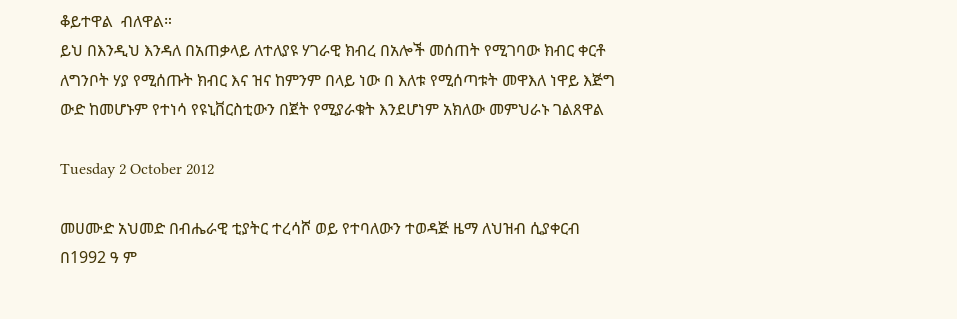ቆይተዋል  ብለዋል።
ይህ በእንዲህ እንዳለ በአጠቃላይ ለተለያዩ ሃገራዊ ክብረ በአሎች መሰጠት የሚገባው ክብር ቀርቶ ለግንቦት ሃያ የሚሰጡት ክብር እና ዝና ከምንም በላይ ነው በ እለቱ የሚሰጣቱት መዋእለ ነዋይ እጅግ ውድ ከመሆኑም የተነሳ የዩኒቨርስቲውን በጀት የሚያራቁት እንደሆነም አክለው መምህራኑ ገልጸዋል

Tuesday 2 October 2012

መሀሙድ አህመድ በብሔራዊ ቲያትር ተረሳሾ ወይ የተባለውን ተወዳጅ ዜማ ለህዝብ ሲያቀርብ በ1992 ዓ ም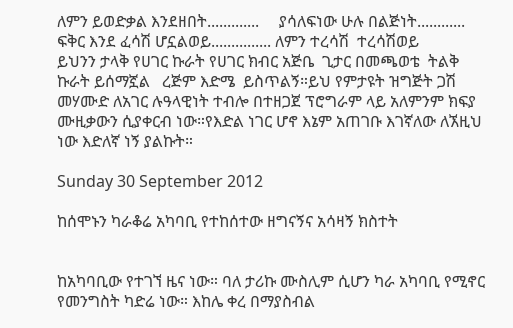ለምን ይወድቃል እንደዘበት.............     ያሳለፍነው ሁሉ በልጅነት............       ፍቅር እንደ ፈሳሽ ሆኗልወይ............... ለምን ተረሳሽ  ተረሳሽወይ                                                 ይህንን ታላቅ የሀገር ኩራት የሀገር ክብር አጅቤ  ጊታር በመጫወቴ  ትልቅ ኩራት ይሰማኟል   ረጅም እድሜ  ይስጥልኝ።ይህ የምታዩት ዝግጅት ጋሽ መሃሙድ ለአገር ሉዓላዊነት ተብሎ በተዘጋጀ ፕሮግራም ላይ አለምንም ክፍያ ሙዚቃውን ሲያቀርብ ነው።የእድል ነገር ሆኖ እኔም አጠገቡ እገኛለው ለኧዚህ ነው እድለኛ ነኝ ያልኩት።

Sunday 30 September 2012

ከሰሞኑን ካራቆሬ አካባቢ የተከሰተው ዘግናኝና አሳዛኝ ክስተት


ከአካባቢው የተገኘ ዜና ነው። ባለ ታሪኩ ሙስሊም ሲሆን ካራ አካባቢ የሚኖር የመንግስት ካድሬ ነው። እከሌ ቀረ በማያስብል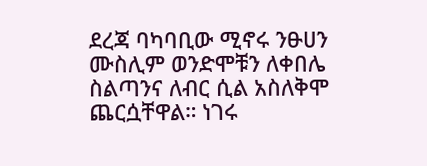ደረጃ ባካባቢው ሚኖሩ ንፁሀን ሙስሊም ወንድሞቹን ለቀበሌ ስልጣንና ለብር ሲል አስለቅሞ ጨርሷቸዋል። ነገሩ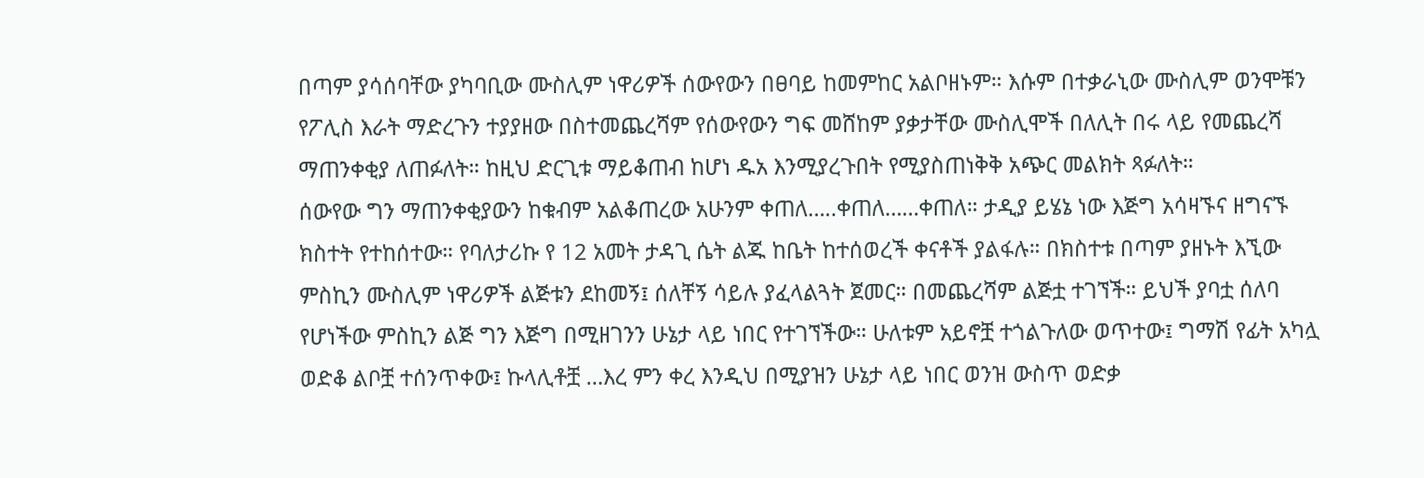በጣም ያሳሰባቸው ያካባቢው ሙስሊም ነዋሪዎች ሰውየውን በፀባይ ከመምከር አልቦዘኑም። እሱም በተቃራኒው ሙስሊም ወንሞቹን የፖሊስ እራት ማድረጉን ተያያዘው በስተመጨረሻም የሰውየውን ግፍ መሸከም ያቃታቸው ሙስሊሞች በለሊት በሩ ላይ የመጨረሻ ማጠንቀቂያ ለጠፉለት። ከዚህ ድርጊቱ ማይቆጠብ ከሆነ ዱአ እንሚያረጉበት የሚያስጠነቅቅ አጭር መልክት ጻፉለት።
ሰውየው ግን ማጠንቀቂያውን ከቁብም አልቆጠረው አሁንም ቀጠለ…..ቀጠለ……ቀጠለ። ታዲያ ይሄኔ ነው እጅግ አሳዛኙና ዘግናኙ ክስተት የተከሰተው። የባለታሪኩ የ 12 አመት ታዳጊ ሴት ልጁ ከቤት ከተሰወረች ቀናቶች ያልፋሉ። በክስተቱ በጣም ያዘኑት እኚው ምስኪን ሙስሊም ነዋሪዎች ልጅቱን ደከመኝ፤ ሰለቸኝ ሳይሉ ያፈላልጓት ጀመር። በመጨረሻም ልጅቷ ተገኘች። ይህች ያባቷ ሰለባ የሆነችው ምስኪን ልጅ ግን እጅግ በሚዘገንን ሁኔታ ላይ ነበር የተገኘችው። ሁለቱም አይኖቿ ተጎልጉለው ወጥተው፤ ግማሽ የፊት አካሏ ወድቆ ልቦቿ ተሰንጥቀው፤ ኩላሊቶቿ …እረ ምን ቀረ እንዲህ በሚያዝን ሁኔታ ላይ ነበር ወንዝ ውስጥ ወድቃ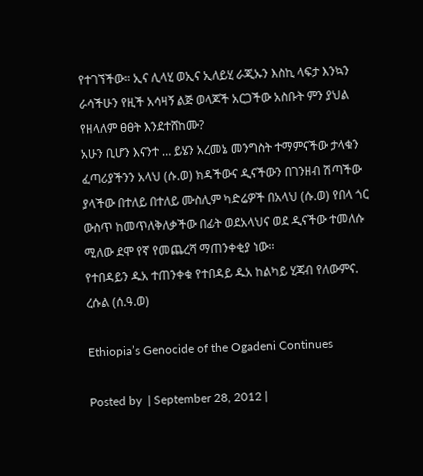የተገኘችው። ኢና ሊላሂ ወኢና ኢለይሂ ራጂኡን እስኪ ላፍታ እንኳን ራሳችሁን የዚች አሳዛኝ ልጅ ወላጆች አርጋችው አስቡት ምን ያህል የዘላለም ፀፀት እንደተሸከሙ?
አሁን ቢሆን እናንተ … ይሄን አረመኔ መንግስት ተማምናችው ታላቁን ፈጣሪያችንን አላህ (ሱ.ወ) ክዳችውና ዲናችውን በገንዘብ ሽጣችው ያላችው በተለይ በተለይ ሙስሊም ካድሬዎች በአላህ (ሱ.ወ) የበላ ጎር ውስጥ ከመጥለቅለቃችው በፊት ወደአላህና ወደ ዲናችው ተመለሱ ሚለው ደሞ የኛ የመጨረሻ ማጠንቀቂያ ነው፡፡
የተበዳይን ዱአ ተጠንቀቁ የተበዳይ ዱአ ከልካይ ሂጃብ የለውምና. ረሱል (ሰ.ዓ.ወ)

Ethiopia’s Genocide of the Ogadeni Continues

Posted by  | September 28, 2012 |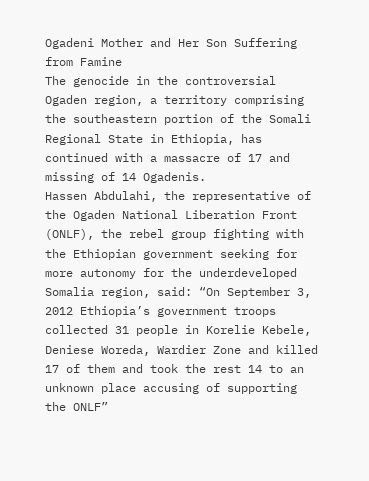Ogadeni Mother and Her Son Suffering from Famine
The genocide in the controversial Ogaden region, a territory comprising the southeastern portion of the Somali Regional State in Ethiopia, has continued with a massacre of 17 and missing of 14 Ogadenis.
Hassen Abdulahi, the representative of the Ogaden National Liberation Front (ONLF), the rebel group fighting with the Ethiopian government seeking for more autonomy for the underdeveloped Somalia region, said: “On September 3, 2012 Ethiopia’s government troops collected 31 people in Korelie Kebele, Deniese Woreda, Wardier Zone and killed 17 of them and took the rest 14 to an unknown place accusing of supporting the ONLF”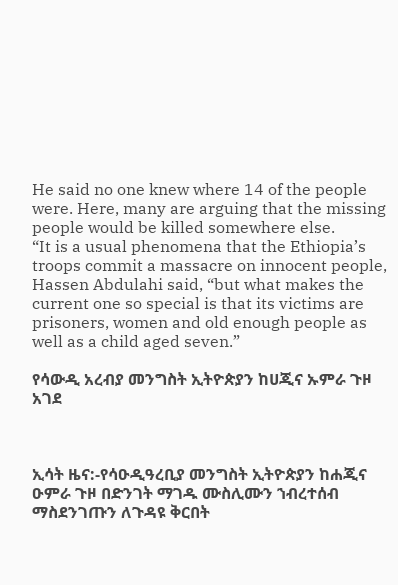He said no one knew where 14 of the people were. Here, many are arguing that the missing people would be killed somewhere else.
“It is a usual phenomena that the Ethiopia’s troops commit a massacre on innocent people, Hassen Abdulahi said, “but what makes the current one so special is that its victims are prisoners, women and old enough people as well as a child aged seven.”

የሳውዲ አረብያ መንግስት ኢትዮጵያን ከሀጂና ኡምራ ጉዞ አገደ



ኢሳት ዜና:-የሳዑዲዓረቢያ መንግስት ኢትዮጵያን ከሐጂና ዑምራ ጉዞ በድንገት ማገዱ ሙስሊሙን ኀብረተሰብ ማስደንገጡን ለጉዳዩ ቅርበት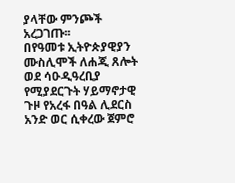ያላቸው ምንጮች አረጋገጡ፡፡
በየዓመቱ ኢትዮጵያዊያን ሙስሊሞች ለሐጂ ጸሎት ወደ ሳዑዲዓረቢያ የሚያደርጉት ሃይማኖታዊ ጉዞ የአረፋ በዓል ሊደርስ አንድ ወር ሲቀረው ጀምሮ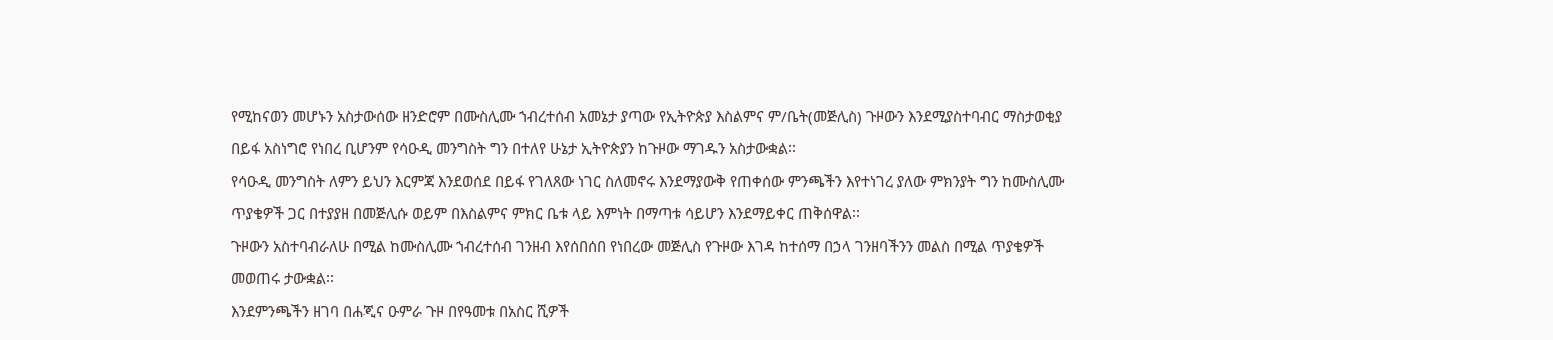የሚከናወን መሆኑን አስታውሰው ዘንድሮም በሙስሊሙ ኀብረተሰብ አመኔታ ያጣው የኢትዮጵያ እስልምና ም/ቤት(መጅሊስ) ጉዞውን እንደሚያስተባብር ማስታወቂያ በይፋ አስነግሮ የነበረ ቢሆንም የሳዑዲ መንግስት ግን በተለየ ሁኔታ ኢትዮጵያን ከጉዞው ማገዱን አስታውቋል፡፡
የሳዑዲ መንግስት ለምን ይህን እርምጃ እንደወሰደ በይፋ የገለጸው ነገር ስለመኖሩ እንደማያውቅ የጠቀሰው ምንጫችን እየተነገረ ያለው ምክንያት ግን ከሙስሊሙ ጥያቄዎች ጋር በተያያዘ በመጅሊሱ ወይም በእስልምና ምክር ቤቱ ላይ እምነት በማጣቱ ሳይሆን እንደማይቀር ጠቅሰዋል፡፡
ጉዞውን አስተባብራለሁ በሚል ከሙስሊሙ ኀብረተሰብ ገንዘብ እየሰበሰበ የነበረው መጅሊስ የጉዞው እገዳ ከተሰማ በኃላ ገንዘባችንን መልስ በሚል ጥያቄዎች መወጠሩ ታውቋል፡፡
እንደምንጫችን ዘገባ በሐጂና ዑምራ ጉዞ በየዓመቱ በአስር ሺዎች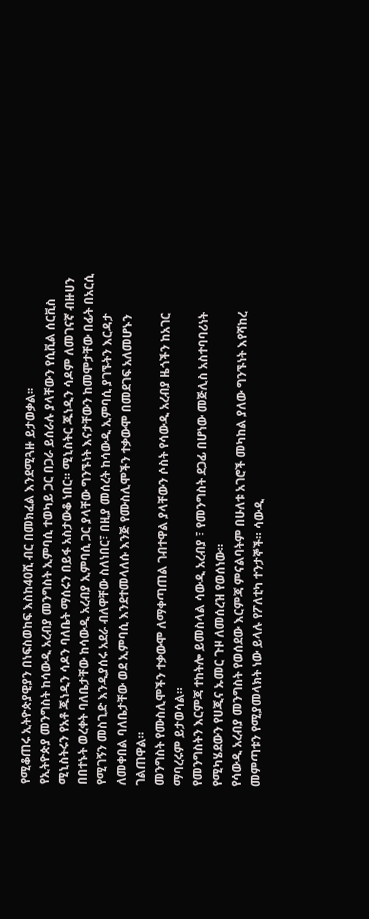የሚቆጠሩ ኢትዮጵያዊያን በነፍስወከፍ እስከ40ሺ ብር በመክፈል እንደሚጓዙ ይታወቃል፡፡
የኢትዮጵያ መንግስት ከሳውዲ አረብያ መንግስት ኢምባሲ ተወካይ ጋር በጋራ ይሰራሉ ያላቸውን የሲቪል ሰርቪስ ሚኒስትሩን የአቶ ጁነዲን ሳዶን ባለቤት ማሰሩን በይፋ አስታውቆ ነበር። ሚኒስትር ጁነዲን ሳዶም ለመገናኛ ብዙሀን በበተኑት ወረቀት ባለቤታቸው ከሳውዲ አረብያ ኢምባሲ ጋር ያላቸው ግንኙነት እናታቸውን ከመሞታቸው በፊት በአርሲ የሚገኝን መስጊድ እንዲያሰሩ አደራ ብለዋቸው ስለነበር፣ በዚያ መሰረት ከሳውዲ ኢምባሲ ያገኙትን እርዳታ ለመቀበል ባለቤታቸው ወደ ኢምባሲ እንደተመላለሱ እንጅ የሙስሊሞችን ተቃውሞ በመደገፍ አለመሆኑን ገልጠዋል።
መንግስት የሙስሊሞችን ተቃውሞ ለማቀጣጠል ገብተዋል ያላቸውን ሶስት የሳውዲ አረብያ ዜጎችን ከአገር ማባረሩም ይታወሳል።
የመንግስትን እርምጃ ተከትሎ ይመስላል ሳውዲ አረብያ ፣ የመንግስት ደጋፊ በሆነው መጅሊስ አስተባባሪነት የሚካሄደውን የሀጂና ኡመር ጉዞ ለመሰረዝ የወሰነው።
የሳውዲ አረብያ መንግስት የወሰደው እርምጃ ምናልባትም በሁለቱ አገሮች መካከል ያለው ግንኙነት እየሻከረ መምጣቱን የሚያመላክት ነው ይላሉ የፖለቲካ ተንታኞች። ሳውዲ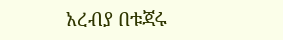አረብያ በቱጃሩ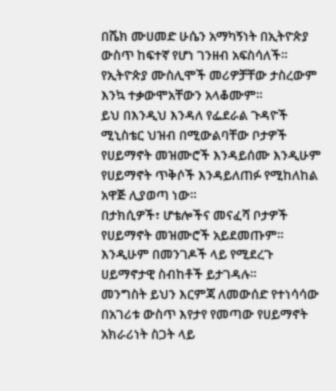በሼክ ሙሀመድ ሁሴን አማካኝነት በኢትዮጵያ ውስጥ ከፍተኛ የሆነ ገንዘብ አፍስሳለች።
የኢትዮጵያ ሙስሊሞች መሪዎቻቸው ታስረውም እንኳ ተቃውሞአቸውን አላቆሙም።
ይህ በእንዲህ እንዳለ የፌደራል ጉዳዮች ሚኒስቴር ህዝብ በሚውልባቸው ቦታዎች የሀይማኖት መዝሙሮች እንዳይሰሙ እንዲሁም የሀይማኖት ጥቅሶች እንዳይለጠፉ የሚከለከል አዋጅ ሊያወጣ ነው።
በታክሲዎች፣ ሆቴሎችና መናፈሻ ቦታዎች የሀይማኖት መዝሙሮች አይደመጡም። እንዲሁም በመንገዶች ላይ የሚደረጉ ሀይማኖታዊ ስብከቶች ይታገዳሉ።
መንግስት ይህን እርምጃ ለመውሰድ የተነሳሳው በአገሪቱ ውስጥ እየታየ የመጣው የሀይማኖት አክራሪነት ስጋት ላይ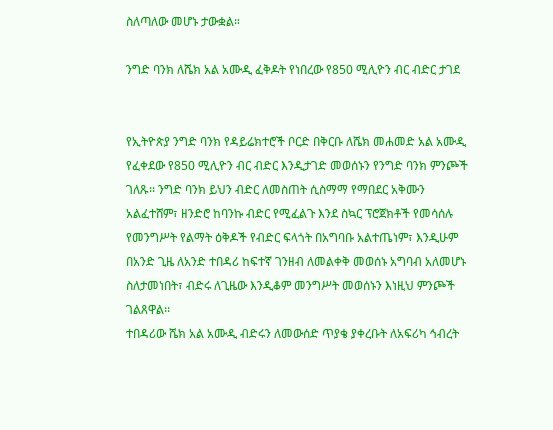ስለጣለው መሆኑ ታውቋል።

ንግድ ባንክ ለሼክ አል አሙዲ ፈቅዶት የነበረው የ850 ሚሊዮን ብር ብድር ታገደ


የኢትዮጵያ ንግድ ባንክ የዳይሬክተሮች ቦርድ በቅርቡ ለሼክ መሐመድ አል አሙዲ የፈቀደው የ850 ሚሊዮን ብር ብድር እንዲታገድ መወሰኑን የንግድ ባንክ ምንጮች ገለጹ፡፡ ንግድ ባንክ ይህን ብድር ለመስጠት ሲስማማ የማበደር አቅሙን አልፈተሸም፣ ዘንድሮ ከባንኩ ብድር የሚፈልጉ እንደ ስኳር ፕሮጀክቶች የመሳሰሉ የመንግሥት የልማት ዕቅዶች የብድር ፍላጎት በአግባቡ አልተጤነም፣ እንዲሁም በአንድ ጊዜ ለአንድ ተበዳሪ ከፍተኛ ገንዘብ ለመልቀቅ መወሰኑ አግባብ አለመሆኑ ስለታመነበት፣ ብድሩ ለጊዜው እንዲቆም መንግሥት መወሰኑን እነዚህ ምንጮች ገልጸዋል፡፡
ተበዳሪው ሼክ አል አሙዲ ብድሩን ለመውሰድ ጥያቄ ያቀረቡት ለአፍሪካ ኅብረት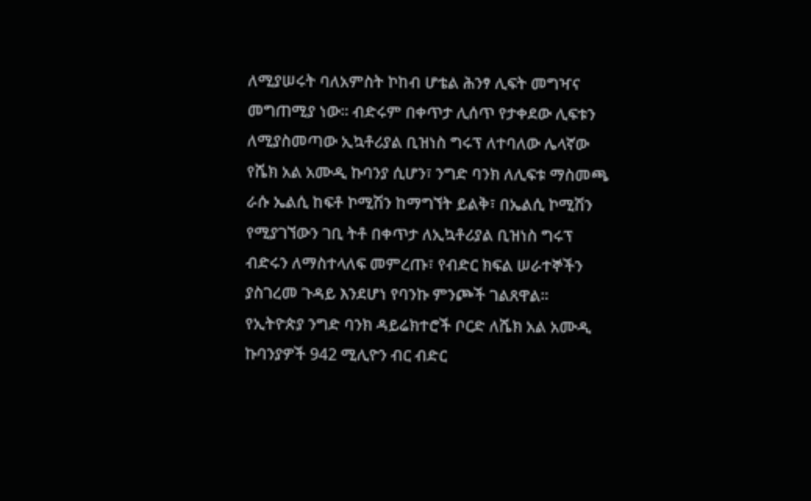ለሚያሠሩት ባለአምስት ኮከብ ሆቴል ሕንፃ ሊፍት መግዣና መግጠሚያ ነው፡፡ ብድሩም በቀጥታ ሊሰጥ የታቀደው ሊፍቱን ለሚያስመጣው ኢኳቶሪያል ቢዝነስ ግሩፕ ለተባለው ሌላኛው የሼክ አል አሙዲ ኩባንያ ሲሆን፣ ንግድ ባንክ ለሊፍቱ ማስመጫ ራሱ ኤልሲ ከፍቶ ኮሚሽን ከማግኘት ይልቅ፣ በኤልሲ ኮሚሽን የሚያገኘውን ገቢ ትቶ በቀጥታ ለኢኳቶሪያል ቢዝነስ ግሩፕ ብድሩን ለማስተላለፍ መምረጡ፣ የብድር ክፍል ሠራተኞችን ያስገረመ ጉዳይ እንደሆነ የባንኩ ምንጮች ገልጸዋል፡፡
የኢትዮጵያ ንግድ ባንክ ዳይሬክተሮች ቦርድ ለሼክ አል አሙዲ ኩባንያዎች 942 ሚሊዮን ብር ብድር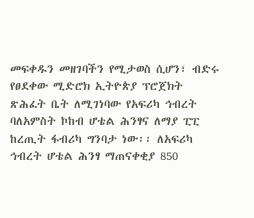መፍቀዱን መዘገባችን የሚታወስ ሲሆን፣ ብድሩ የፀደቀው ሚድሮክ ኢትዮጵያ ፕሮጀክት ጽሕፈት ቤት ለሚገነባው የአፍሪካ ኅብረት ባለአምስት ኮከብ ሆቴል ሕንፃና ለማያ ፒፒ ከረጢት ፋብሪካ ግንባታ ነው፡፡ ለአፍሪካ ኅብረት ሆቴል ሕንፃ ማጠናቀቂያ 850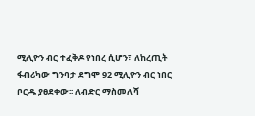ሚሊዮን ብር ተፈቅዶ የነበረ ሲሆን፣ ለከረጢት ፋብሪካው ግንባታ ደግሞ 92 ሚሊዮን ብር ነበር ቦርዱ ያፀደቀው፡፡ ለብድር ማስመለሻ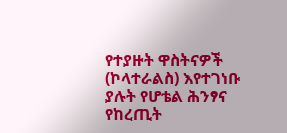የተያዙት ዋስትናዎች (ኮላተራልስ) እየተገነቡ ያሉት የሆቴል ሕንፃና የከረጢት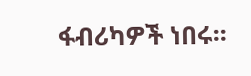ፋብሪካዎች ነበሩ፡፡